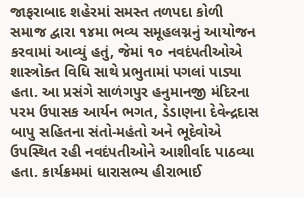જાફરાબાદ શહેરમાં સમસ્ત તળપદા કોળી સમાજ દ્વારા ૧૪મા ભવ્ય સમૂહલગ્નનું આયોજન કરવામાં આવ્યું હતું, જેમાં ૧૦ નવદંપતીઓએ શાસ્ત્રોક્ત વિધિ સાથે પ્રભુતામાં પગલાં પાડ્યા હતા. આ પ્રસંગે સાળંગપુર હનુમાનજી મંદિરના પરમ ઉપાસક આર્યન ભગત, ડેડાણના દેવેન્દ્રદાસ બાપુ સહિતના સંતો-મહંતો અને ભૂદેવોએ ઉપસ્થિત રહી નવદંપતીઓને આશીર્વાદ પાઠવ્યા હતા. કાર્યક્રમમાં ધારાસભ્ય હીરાભાઈ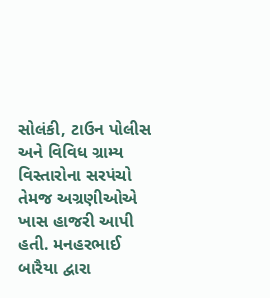સોલંકી, ટાઉન પોલીસ અને વિવિધ ગ્રામ્ય વિસ્તારોના સરપંચો તેમજ અગ્રણીઓએ ખાસ હાજરી આપી હતી. મનહરભાઈ બારૈયા દ્વારા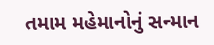તમામ મહેમાનોનું સન્માન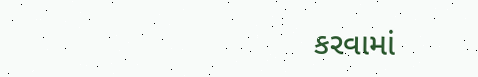કરવામાં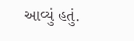આવ્યું હતું.